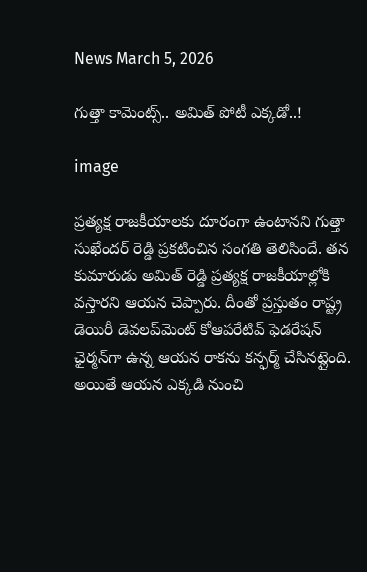News March 5, 2026

గుత్తా కామెంట్స్.. అమిత్ పోటీ ఎక్కడో..!

image

ప్రత్యక్ష రాజకీయాలకు దూరంగా ఉంటానని గుత్తా సుఖేందర్ రెడ్డి ప్రకటించిన సంగతి తెలిసిందే. తన కుమారుడు అమిత్ రెడ్డి ప్రత్యక్ష రాజకీయాల్లోకి వస్తారని ఆయన చెప్పారు. దీంతో ప్రస్తుతం రాష్ట్ర డెయిరీ డెవలప్‌మెంట్ కోఆపరేటివ్ ఫెడరేషన్ ఛైర్మన్‌గా ఉన్న ఆయన రాకను కన్ఫర్మ్ చేసినట్లైంది. అయితే ఆయన ఎక్కడి నుంచి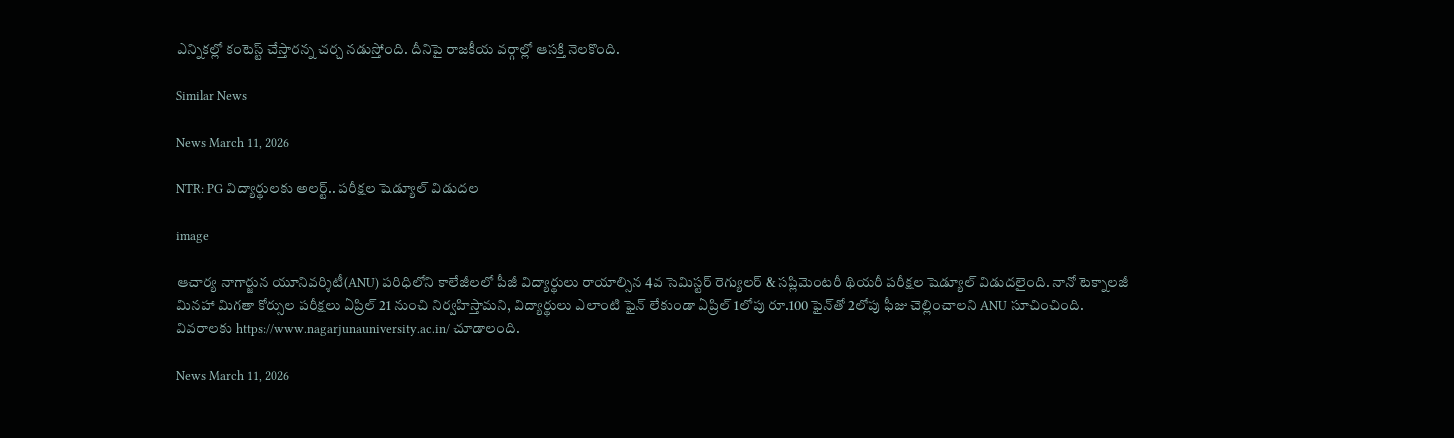ఎన్నికల్లో కంటెస్ట్ చేస్తారన్న చర్చ నడుస్తోంది. దీనిపై రాజకీయ వర్గాల్లో ఆసక్తి నెలకొంది.

Similar News

News March 11, 2026

NTR: PG విద్యార్థులకు అలర్ట్.. పరీక్షల షెడ్యూల్ విడుదల

image

ఆచార్య నాగార్జున యూనివర్శిటీ(ANU) పరిధిలోని కాలేజీలలో పీజీ విద్యార్థులు రాయాల్సిన 4వ సెమిస్టర్ రెగ్యులర్ & సప్లిమెంటరీ థియరీ పరీక్షల షెడ్యూల్ విడుదలైంది. నానో టెక్నాలజీ మినహా మిగతా కోర్సుల పరీక్షలు ఏప్రిల్ 21 నుంచి నిర్వహిస్తామని, విద్యార్థులు ఎలాంటి ఫైన్ లేకుండా ఏప్రిల్ 1లోపు రూ.100 ఫైన్‌తో 2లోపు ఫీజు చెల్లించాలని ANU సూచించింది. వివరాలకు https://www.nagarjunauniversity.ac.in/ చూడాలంది.

News March 11, 2026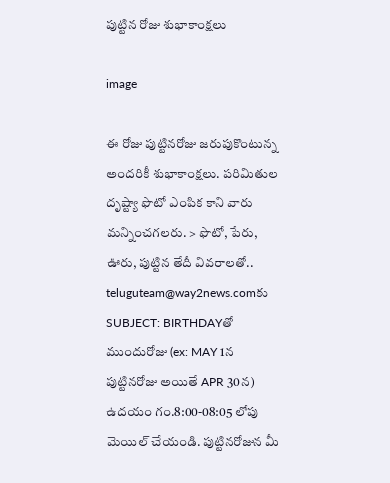పుట్టిన రోజు శుభాకాంక్షలు

image

ఈ రోజు పుట్టినరోజు జరుపుకొంటున్న అందరికీ శుభాకాంక్షలు. పరిమితుల దృష్ట్యా ఫొటో ఎంపిక కాని వారు మన్నించగలరు. > ఫొటో, పేరు, ఊరు, పుట్టిన తేదీ వివరాలతో.. teluguteam@way2news.comకు SUBJECT: BIRTHDAYతో ముందురోజు (ex: MAY 1న పుట్టినరోజు అయితే APR 30న) ఉదయం గం.8:00-08:05 లోపు మెయిల్ చేయండి. పుట్టినరోజున మీ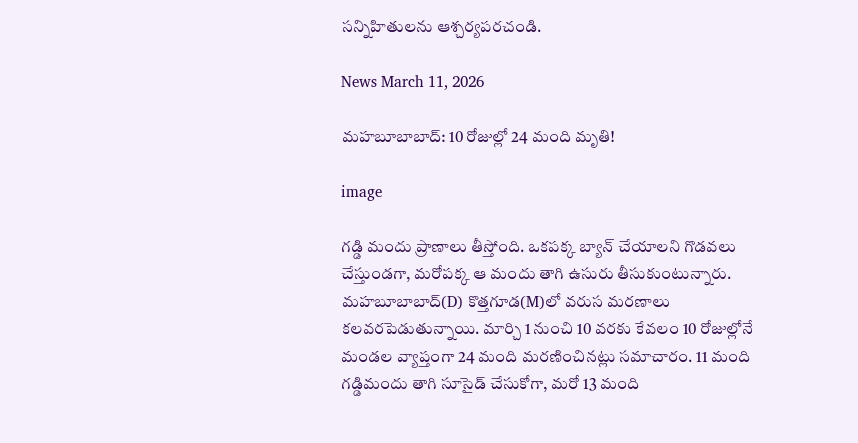సన్నిహితులను ఆశ్చర్యపరచండి.

News March 11, 2026

మహబూబాబాద్: 10 రోజుల్లో 24 మంది మృతి!

image

గడ్డి మందు ప్రాణాలు తీస్తోంది. ఒకపక్క బ్యాన్ చేయాలని గొడవలు చేస్తుండగా, మరోపక్క ఆ మందు తాగి ఉసురు తీసుకుంటున్నారు. మహబూబాబాద్(D) కొత్తగూడ(M)లో వరుస మరణాలు కలవరపెడుతున్నాయి. మార్చి 1 నుంచి 10 వరకు కేవలం 10 రోజుల్లోనే మండల వ్యాప్తంగా 24 మంది మరణించినట్లు సమాచారం. 11 మంది గడ్డిమందు తాగి సూసైడ్ చేసుకోగా, మరో 13 మంది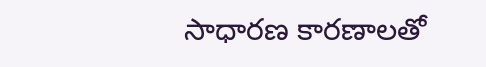సాధారణ కారణాలతో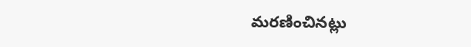మరణించినట్లు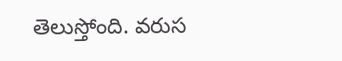తెలుస్తోంది. వరుస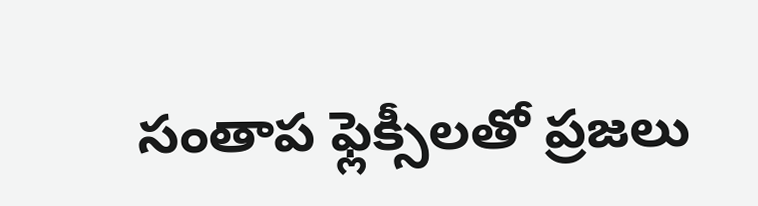సంతాప ఫ్లెక్సీలతో ప్రజలు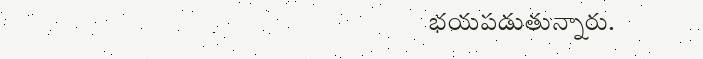భయపడుతున్నారు.